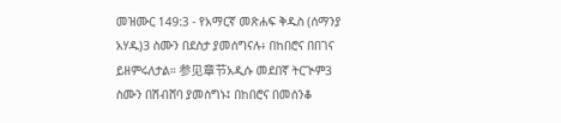መዝሙር 149:3 - የአማርኛ መጽሐፍ ቅዱስ (ሰማንያ አሃዱ)3 ስሙን በደስታ ያመሰግናሉ፥ በከበሮና በበገና ይዘምሩለታል። 参见章节አዲሱ መደበኛ ትርጒም3 ስሙን በሽብሸባ ያመስግኑ፤ በከበሮና በመሰንቆ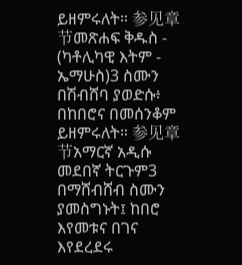ይዘምሩለት። 参见章节መጽሐፍ ቅዱስ - (ካቶሊካዊ እትም - ኤማሁስ)3 ስሙን በሽብሸባ ያወድሱ፥ በከበሮና በመሰንቆም ይዘምሩለት። 参见章节አማርኛ አዲሱ መደበኛ ትርጉም3 በማሸብሸብ ስሙን ያመስግኑት፤ ከበሮ እየመቱና በገና እየደረደሩ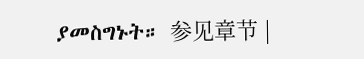ያመስግኑት። 参见章节 |